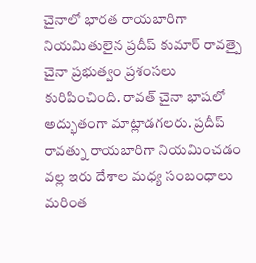చైనాలో భారత రాయబారిగా నియమితులైన ప్రదీప్ కుమార్ రావత్పై చైనా ప్రభుత్వం ప్రశంసలు కురిపించింది. రావత్ చైనా భాషలో అద్భుతంగా మాట్లాడగలరు. ప్రదీప్ రావత్ను రాయబారిగా నియమించడం వల్ల ఇరు దేశాల మధ్య సంబంధాలు మరింత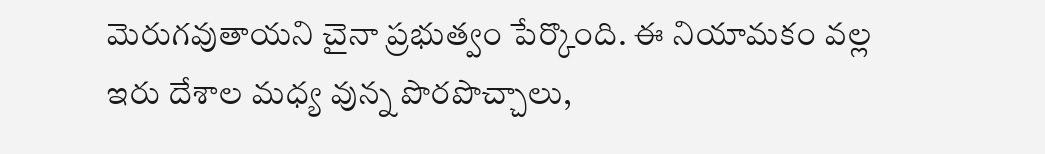మెరుగవుతాయని చైనా ప్రభుత్వం పేర్కొంది. ఈ నియామకం వల్ల ఇరు దేశాల మధ్య వున్న పొరపొచ్చాలు,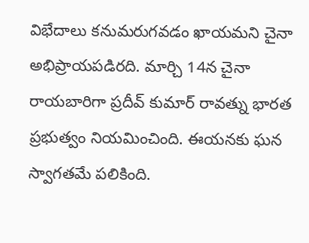విభేదాలు కనుమరుగవడం ఖాయమని చైనా అభిప్రాయపడిరది. మార్చి 14న చైనా రాయబారిగా ప్రదీవ్ కుమార్ రావత్ను భారత ప్రభుత్వం నియమించింది. ఈయనకు ఘన స్వాగతమే పలికింది.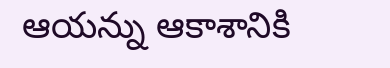ఆయన్ను ఆకాశానికి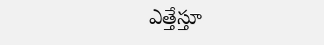ఎత్తేస్తూ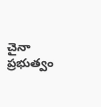చైనా ప్రభుత్వం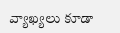వ్యాఖ్యలు కూడా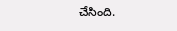చేసింది.